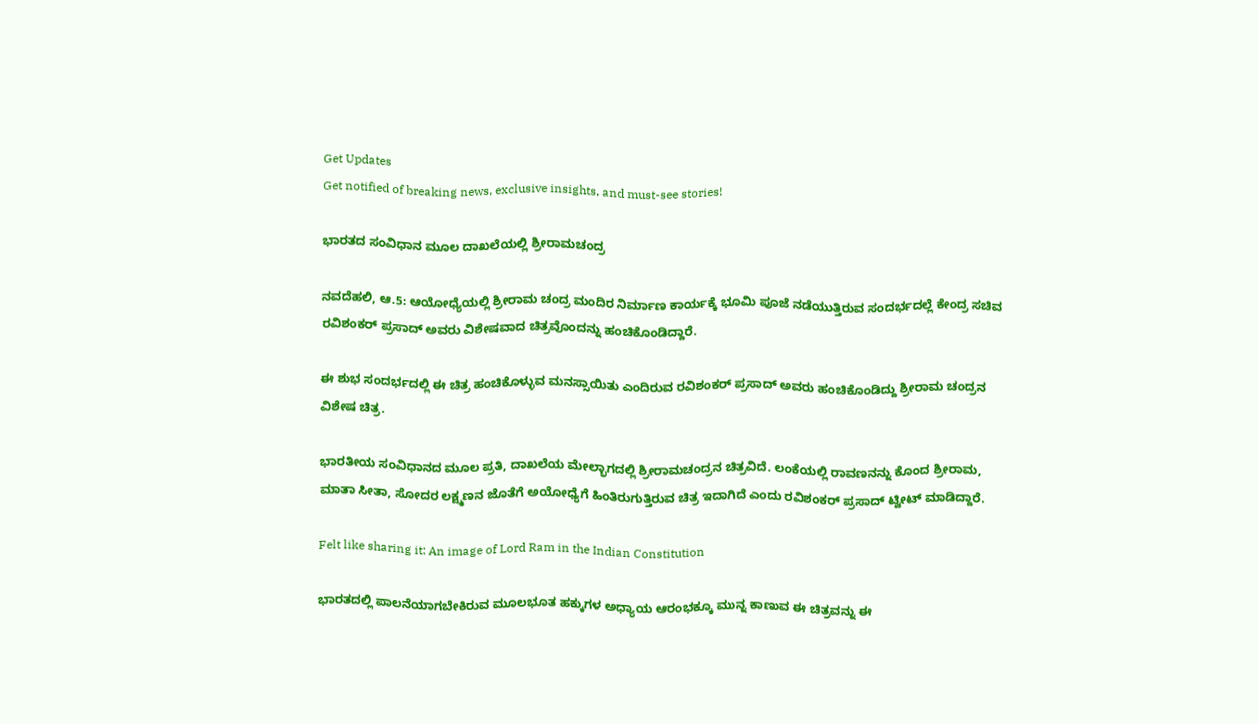Get Updates
Get notified of breaking news, exclusive insights, and must-see stories!

ಭಾರತದ ಸಂವಿಧಾನ ಮೂಲ ದಾಖಲೆಯಲ್ಲಿ ಶ್ರೀರಾಮಚಂದ್ರ

ನವದೆಹಲಿ, ಆ.5: ಆಯೋಧ್ಯೆಯಲ್ಲಿ ಶ್ರೀರಾಮ ಚಂದ್ರ ಮಂದಿರ ನಿರ್ಮಾಣ ಕಾರ್ಯಕ್ಕೆ ಭೂಮಿ ಪೂಜೆ ನಡೆಯುತ್ತಿರುವ ಸಂದರ್ಭದಲ್ಲೆ ಕೇಂದ್ರ ಸಚಿವ ರವಿಶಂಕರ್ ಪ್ರಸಾದ್ ಅವರು ವಿಶೇಷವಾದ ಚಿತ್ರವೊಂದನ್ನು ಹಂಚಿಕೊಂಡಿದ್ದಾರೆ.

ಈ ಶುಭ ಸಂದರ್ಭದಲ್ಲಿ ಈ ಚಿತ್ರ ಹಂಚಿಕೊಳ್ಳುವ ಮನಸ್ಸಾಯಿತು ಎಂದಿರುವ ರವಿಶಂಕರ್ ಪ್ರಸಾದ್ ಅವರು ಹಂಚಿಕೊಂಡಿದ್ದು ಶ್ರೀರಾಮ ಚಂದ್ರನ ವಿಶೇಷ ಚಿತ್ರ.

ಭಾರತೀಯ ಸಂವಿಧಾನದ ಮೂಲ ಪ್ರತಿ, ದಾಖಲೆಯ ಮೇಲ್ಭಾಗದಲ್ಲಿ ಶ್ರೀರಾಮಚಂದ್ರನ ಚಿತ್ರವಿದೆ. ಲಂಕೆಯಲ್ಲಿ ರಾವಣನನ್ನು ಕೊಂದ ಶ್ರೀರಾಮ, ಮಾತಾ ಸೀತಾ, ಸೋದರ ಲಕ್ಷ್ಮಣನ ಜೊತೆಗೆ ಅಯೋಧ್ಯೆಗೆ ಹಿಂತಿರುಗುತ್ತಿರುವ ಚಿತ್ರ ಇದಾಗಿದೆ ಎಂದು ರವಿಶಂಕರ್ ಪ್ರಸಾದ್ ಟ್ವೀಟ್ ಮಾಡಿದ್ದಾರೆ.

Felt like sharing it: An image of Lord Ram in the Indian Constitution

ಭಾರತದಲ್ಲಿ ಪಾಲನೆಯಾಗಬೇಕಿರುವ ಮೂಲಭೂತ ಹಕ್ಕುಗಳ ಅಧ್ಯಾಯ ಆರಂಭಕ್ಕೂ ಮುನ್ನ ಕಾಣುವ ಈ ಚಿತ್ರವನ್ನು ಈ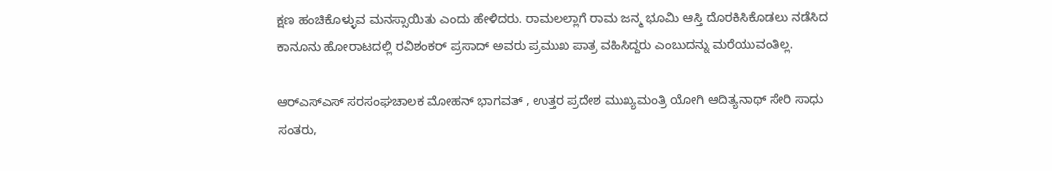ಕ್ಷಣ ಹಂಚಿಕೊಳ್ಳುವ ಮನಸ್ಸಾಯಿತು ಎಂದು ಹೇಳಿದರು. ರಾಮಲಲ್ಲಾಗೆ ರಾಮ ಜನ್ಮ ಭೂಮಿ ಆಸ್ತಿ ದೊರಕಿಸಿಕೊಡಲು ನಡೆಸಿದ ಕಾನೂನು ಹೋರಾಟದಲ್ಲಿ ರವಿಶಂಕರ್ ಪ್ರಸಾದ್ ಅವರು ಪ್ರಮುಖ ಪಾತ್ರ ವಹಿಸಿದ್ದರು ಎಂಬುದನ್ನು ಮರೆಯುವಂತಿಲ್ಲ.

ಆರ್‌ಎಸ್‌ಎಸ್‌ ಸರಸಂಘಚಾಲಕ ಮೋಹನ್ ಭಾಗವತ್ , ಉತ್ತರ ಪ್ರದೇಶ ಮುಖ್ಯಮಂತ್ರಿ ಯೋಗಿ ಆದಿತ್ಯನಾಥ್ ಸೇರಿ ಸಾಧು ಸಂತರು,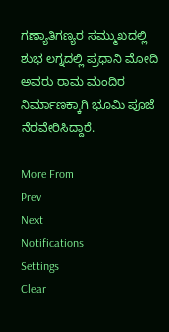ಗಣ್ಯಾತಿಗಣ್ಯರ ಸಮ್ಮುಖದಲ್ಲಿ ಶುಭ ಲಗ್ನದಲ್ಲಿ ಪ್ರಧಾನಿ ಮೋದಿ ಅವರು ರಾಮ ಮಂದಿರ ನಿರ್ಮಾಣಕ್ಕಾಗಿ ಭೂಮಿ ಪೂಜೆ ನೆರವೇರಿಸಿದ್ದಾರೆ.

More From
Prev
Next
Notifications
Settings
Clear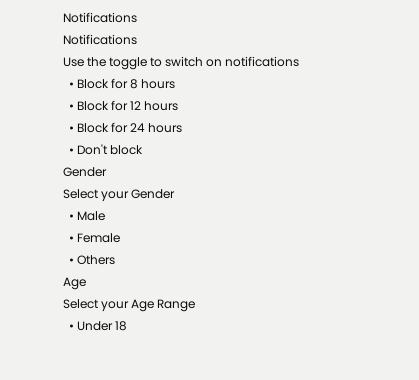Notifications
Notifications
Use the toggle to switch on notifications
  • Block for 8 hours
  • Block for 12 hours
  • Block for 24 hours
  • Don't block
Gender
Select your Gender
  • Male
  • Female
  • Others
Age
Select your Age Range
  • Under 18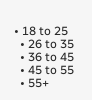• 18 to 25
  • 26 to 35
  • 36 to 45
  • 45 to 55
  • 55+